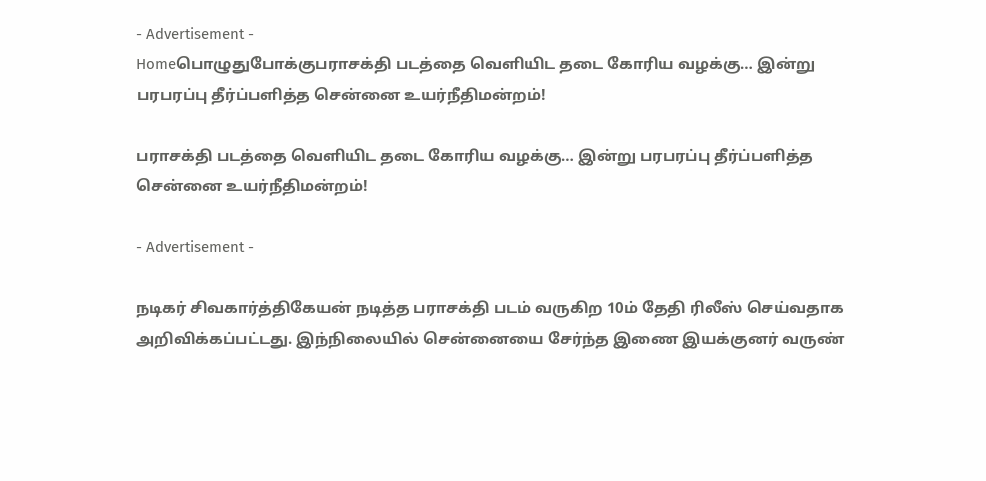- Advertisement -
Homeபொழுதுபோக்குபராசக்தி படத்தை வெளியிட தடை கோரிய வழக்கு… இன்று பரபரப்பு தீர்ப்பளித்த சென்னை உயர்நீதிமன்றம்!

பராசக்தி படத்தை வெளியிட தடை கோரிய வழக்கு… இன்று பரபரப்பு தீர்ப்பளித்த சென்னை உயர்நீதிமன்றம்!

- Advertisement -

நடிகர் சிவகார்த்திகேயன் நடித்த பராசக்தி படம் வருகிற 10ம் தேதி ரிலீஸ் செய்வதாக அறிவிக்கப்பட்டது. இந்நிலையில் சென்னையை சேர்ந்த இணை இயக்குனர் வருண்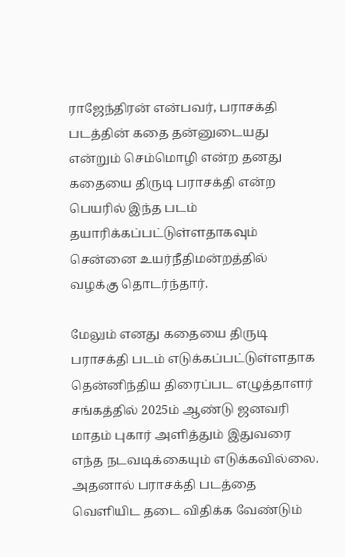ராஜேந்திரன் என்பவர், பராசக்தி படத்தின் கதை தன்னுடையது என்றும் செம்மொழி என்ற தனது கதையை திருடி பராசக்தி என்ற பெயரில் இந்த படம் தயாரிக்கப்பட்டுள்ளதாகவும் சென்னை உயர்நீதிமன்றத்தில் வழக்கு தொடர்ந்தார்.

மேலும் எனது கதையை திருடி பராசக்தி படம் எடுக்கப்பட்டுள்ளதாக தென்னிந்திய திரைப்பட எழுத்தாளர் சங்கத்தில் 2025ம் ஆண்டு ஜனவரி மாதம் புகார் அளித்தும் இதுவரை எந்த நடவடிக்கையும் எடுக்கவில்லை. அதனால் பராசக்தி படத்தை வெளியிட தடை விதிக்க வேண்டும்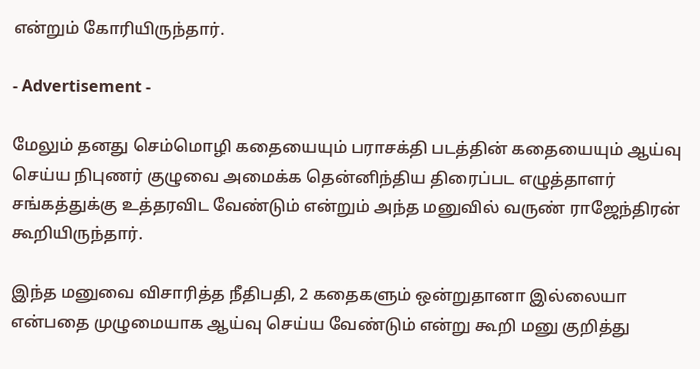என்றும் கோரியிருந்தார்.

- Advertisement -

மேலும் தனது செம்மொழி கதையையும் பராசக்தி படத்தின் கதையையும் ஆய்வு செய்ய நிபுணர் குழுவை அமைக்க தென்னிந்திய திரைப்பட எழுத்தாளர் சங்கத்துக்கு உத்தரவிட வேண்டும் என்றும் அந்த மனுவில் வருண் ராஜேந்திரன் கூறியிருந்தார்.

இந்த மனுவை விசாரித்த நீதிபதி, 2 கதைகளும் ஒன்றுதானா இல்லையா என்பதை முழுமையாக ஆய்வு செய்ய வேண்டும் என்று கூறி மனு குறித்து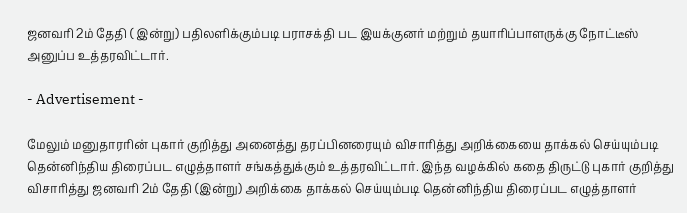ஜனவரி 2ம் தேதி ( இன்று) பதிலளிக்கும்படி பராசக்தி பட இயக்குனர் மற்றும் தயாரிப்பாளருக்கு நோட்டீஸ் அனுப்ப உத்தரவிட்டார்.

- Advertisement -

மேலும் மனுதாரரின் புகார் குறித்து அனைத்து தரப்பினரையும் விசாரித்து அறிக்கையை தாக்கல் செய்யும்படி தென்னிந்திய திரைப்பட எழுத்தாளர் சங்கத்துக்கும் உத்தரவிட்டார். இந்த வழக்கில் கதை திருட்டு புகார் குறித்து விசாரித்து ஜனவரி 2ம் தேதி (இன்று) அறிக்கை தாக்கல் செய்யும்படி தென்னிந்திய திரைப்பட எழுத்தாளர்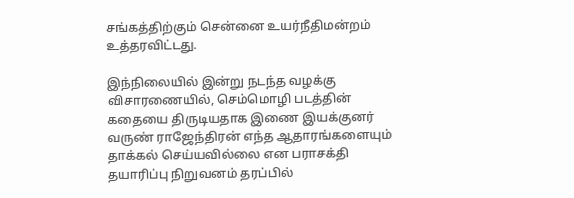சங்கத்திற்கும் சென்னை உயர்நீதிமன்றம் உத்தரவிட்டது.

இந்நிலையில் இன்று நடந்த வழக்கு விசாரணையில், செம்மொழி படத்தின் கதையை திருடியதாக இணை இயக்குனர் வருண் ராஜேந்திரன் எந்த ஆதாரங்களையும் தாக்கல் செய்யவில்லை என பராசக்தி தயாரிப்பு நிறுவனம் தரப்பில்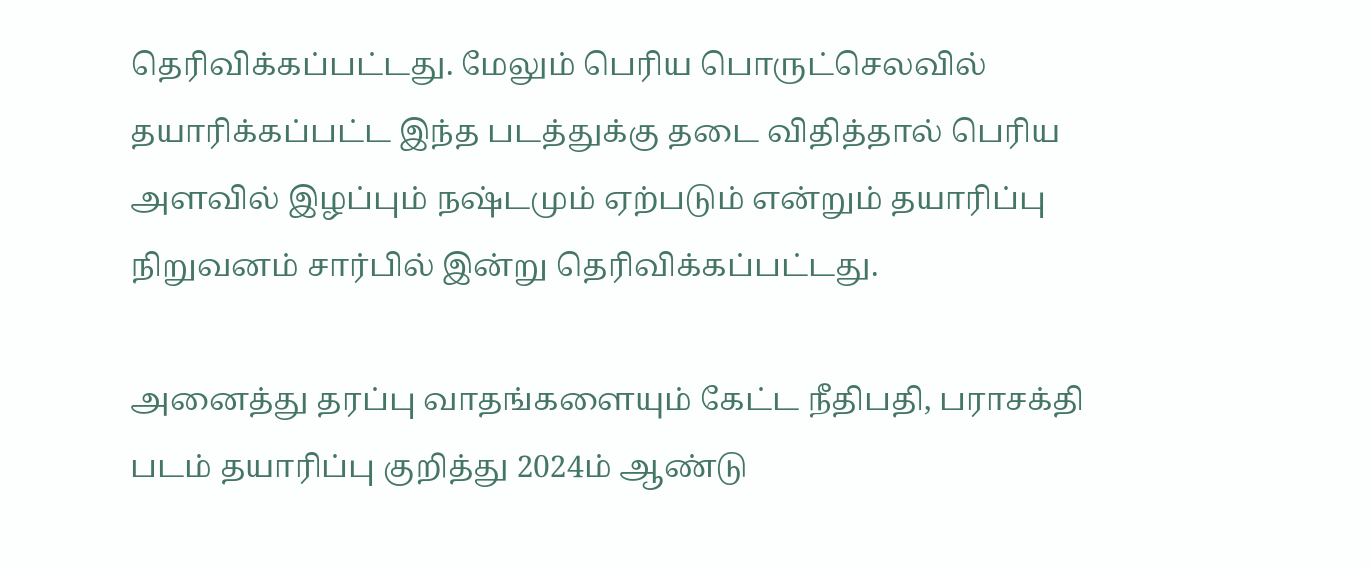தெரிவிக்கப்பட்டது. மேலும் பெரிய பொருட்செலவில் தயாரிக்கப்பட்ட இந்த படத்துக்கு தடை விதித்தால் பெரிய அளவில் இழப்பும் நஷ்டமும் ஏற்படும் என்றும் தயாரிப்பு நிறுவனம் சார்பில் இன்று தெரிவிக்கப்பட்டது.

அனைத்து தரப்பு வாதங்களையும் கேட்ட நீதிபதி, பராசக்தி படம் தயாரிப்பு குறித்து 2024ம் ஆண்டு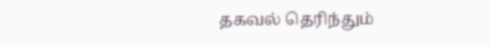தகவல் தெரிந்தும்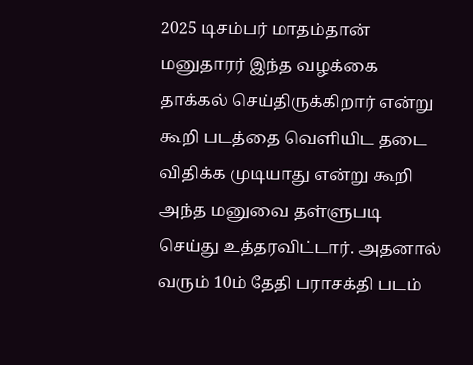2025 டிசம்பர் மாதம்தான் மனுதாரர் இந்த வழக்கை தாக்கல் செய்திருக்கிறார் என்று கூறி படத்தை வெளியிட தடை விதிக்க முடியாது என்று கூறி அந்த மனுவை தள்ளுபடி செய்து உத்தரவிட்டார். அதனால் வரும் 10ம் தேதி பராசக்தி படம்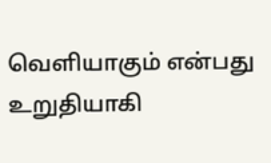வெளியாகும் என்பது உறுதியாகி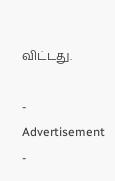விட்டது.

- Advertisement -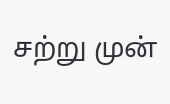சற்று முன்